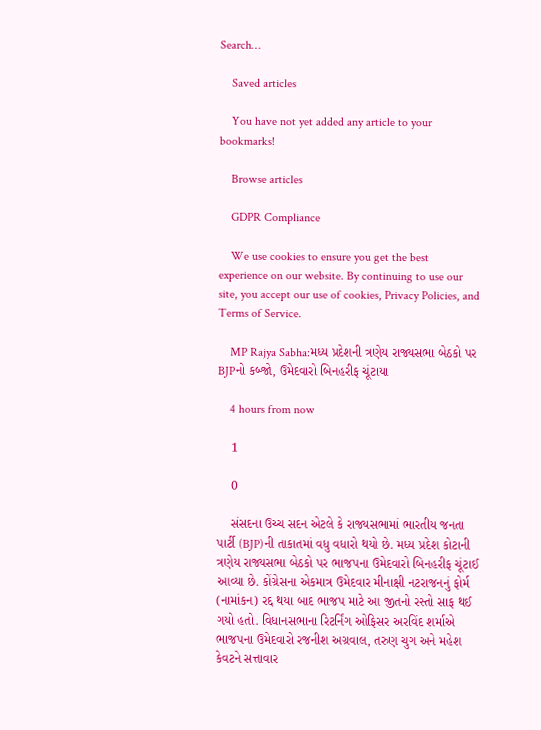Search…

    Saved articles

    You have not yet added any article to your bookmarks!

    Browse articles

    GDPR Compliance

    We use cookies to ensure you get the best experience on our website. By continuing to use our site, you accept our use of cookies, Privacy Policies, and Terms of Service.

    MP Rajya Sabha:મધ્ય પ્રદેશની ત્રણેય રાજ્યસભા બેઠકો પર BJPનો કબ્જો, ઉમેદવારો બિનહરીફ ચૂંટાયા

    4 hours from now

    1

    0

    સંસદના ઉચ્ચ સદન એટલે કે રાજ્યસભામાં ભારતીય જનતા પાર્ટી (BJP)ની તાકાતમાં વધુ વધારો થયો છે. મધ્ય પ્રદેશ કોટાની ત્રણેય રાજ્યસભા બેઠકો પર ભાજપના ઉમેદવારો બિનહરીફ ચૂંટાઈ આવ્યા છે. કોંગ્રેસના એકમાત્ર ઉમેદવાર મીનાક્ષી નટરાજનનું ફોર્મ (નામાંકન) રદ્દ થયા બાદ ભાજપ માટે આ જીતનો રસ્તો સાફ થઈ ગયો હતો. વિધાનસભાના રિટર્નિંગ ઓફિસર અરવિંદ શર્માએ ભાજપના ઉમેદવારો રજનીશ અગ્રવાલ, તરુણ ચુગ અને મહેશ કેવટને સત્તાવાર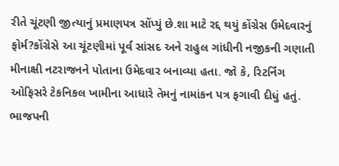રીતે ચૂંટણી જીત્યાનું પ્રમાણપત્ર સોંપ્યું છે.શા માટે રદ્દ થયું કોંગ્રેસ ઉમેદવારનું ફોર્મ?કોંગ્રેસે આ ચૂંટણીમાં પૂર્વ સાંસદ અને રાહુલ ગાંધીની નજીકની ગણાતી મીનાક્ષી નટરાજનને પોતાના ઉમેદવાર બનાવ્યા હતા. જો કે, રિટર્નિંગ ઓફિસરે ટેકનિકલ ખામીના આધારે તેમનું નામાંકન પત્ર ફગાવી દીધું હતું. ભાજપની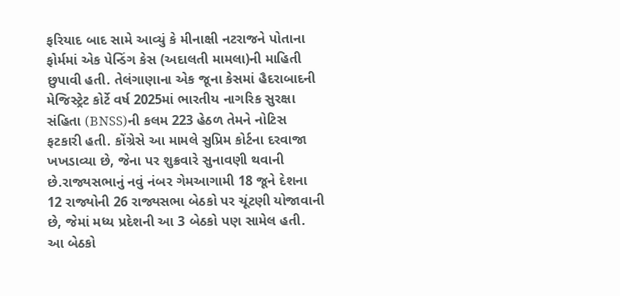ફરિયાદ બાદ સામે આવ્યું કે મીનાક્ષી નટરાજને પોતાના ફોર્મમાં એક પેન્ડિંગ કેસ (અદાલતી મામલા)ની માહિતી છુપાવી હતી. તેલંગાણાના એક જૂના કેસમાં હૈદરાબાદની મેજિસ્ટ્રેટ કોર્ટે વર્ષ 2025માં ભારતીય નાગરિક સુરક્ષા સંહિતા (BNSS)ની કલમ 223 હેઠળ તેમને નોટિસ ફટકારી હતી. કોંગ્રેસે આ મામલે સુપ્રિમ કોર્ટના દરવાજા ખખડાવ્યા છે, જેના પર શુક્રવારે સુનાવણી થવાની છે.રાજ્યસભાનું નવું નંબર ગેમઆગામી 18 જૂને દેશના 12 રાજ્યોની 26 રાજ્યસભા બેઠકો પર ચૂંટણી યોજાવાની છે, જેમાં મધ્ય પ્રદેશની આ 3 બેઠકો પણ સામેલ હતી. આ બેઠકો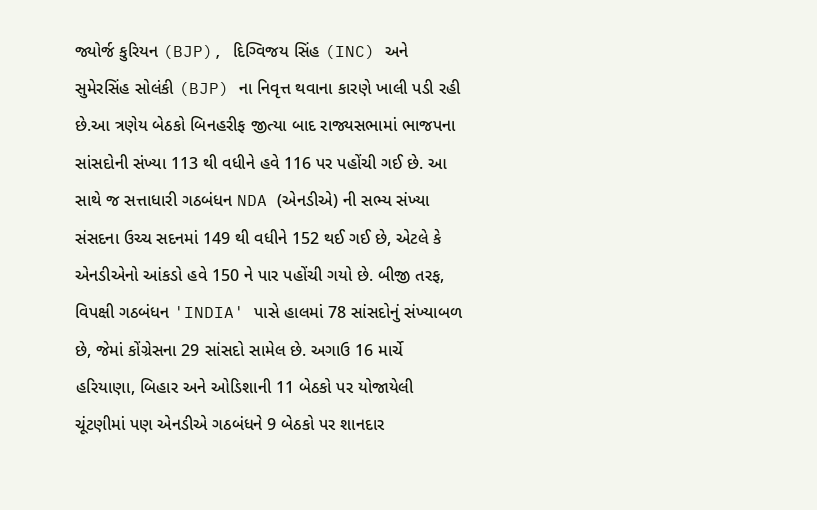જ્યોર્જ કુરિયન (BJP), દિગ્વિજય સિંહ (INC) અને સુમેરસિંહ સોલંકી (BJP) ના નિવૃત્ત થવાના કારણે ખાલી પડી રહી છે.આ ત્રણેય બેઠકો બિનહરીફ જીત્યા બાદ રાજ્યસભામાં ભાજપના સાંસદોની સંખ્યા 113 થી વધીને હવે 116 પર પહોંચી ગઈ છે. આ સાથે જ સત્તાધારી ગઠબંધન NDA (એનડીએ) ની સભ્ય સંખ્યા સંસદના ઉચ્ચ સદનમાં 149 થી વધીને 152 થઈ ગઈ છે, એટલે કે એનડીએનો આંકડો હવે 150 ને પાર પહોંચી ગયો છે. બીજી તરફ, વિપક્ષી ગઠબંધન 'INDIA' પાસે હાલમાં 78 સાંસદોનું સંખ્યાબળ છે, જેમાં કોંગ્રેસના 29 સાંસદો સામેલ છે. અગાઉ 16 માર્ચે હરિયાણા, બિહાર અને ઓડિશાની 11 બેઠકો પર યોજાયેલી ચૂંટણીમાં પણ એનડીએ ગઠબંધને 9 બેઠકો પર શાનદાર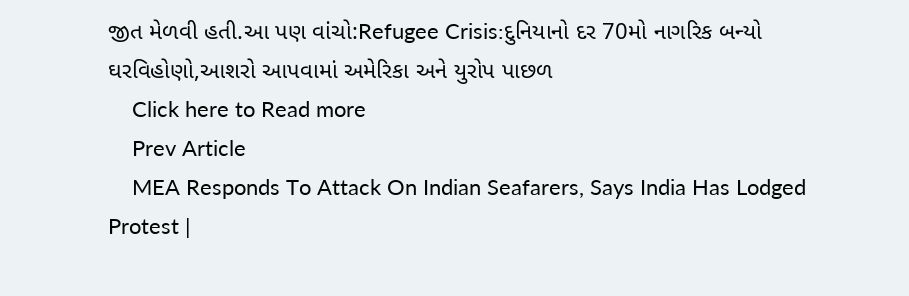જીત મેળવી હતી.આ પણ વાંચો:Refugee Crisis:દુનિયાનો દર 70મો નાગરિક બન્યો ઘરવિહોણો,આશરો આપવામાં અમેરિકા અને યુરોપ પાછળ
    Click here to Read more
    Prev Article
    MEA Responds To Attack On Indian Seafarers, Says India Has Lodged Protest |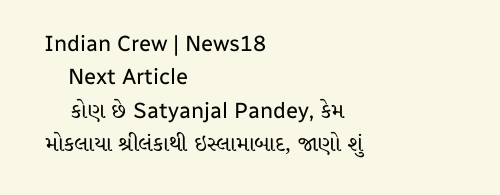Indian Crew | News18
    Next Article
    કોણ છે Satyanjal Pandey, કેમ મોકલાયા શ્રીલંકાથી ઇસ્લામાબાદ, જાણો શું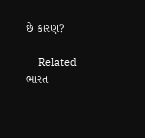છે કારણ?

    Related ભારત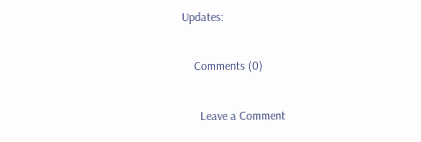Updates:

    Comments (0)

      Leave a Comment